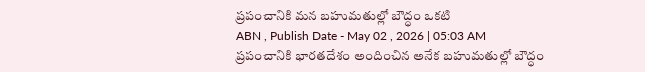ప్రపంచానికి మన బహుమతుల్లో బౌద్ధం ఒకటి
ABN , Publish Date - May 02 , 2026 | 05:03 AM
ప్రపంచానికి భారతదేశం అందించిన అనేక బహుమతుల్లో బౌద్ధం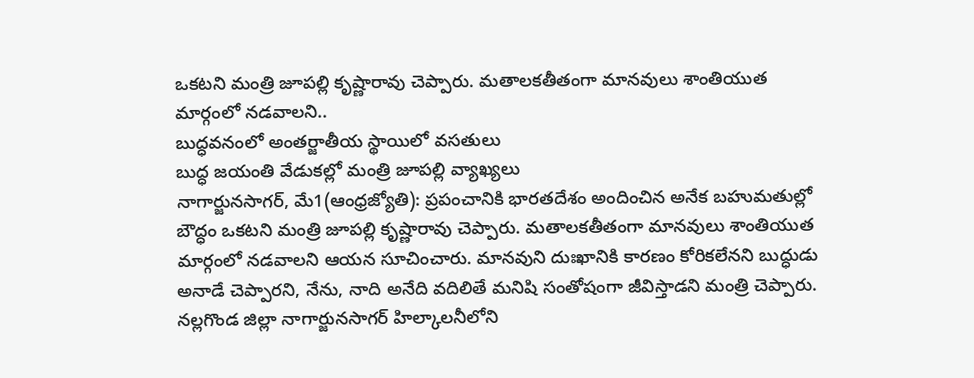ఒకటని మంత్రి జూపల్లి కృష్ణారావు చెప్పారు. మతాలకతీతంగా మానవులు శాంతియుత మార్గంలో నడవాలని..
బుద్ధవనంలో అంతర్జాతీయ స్థాయిలో వసతులు
బుద్ధ జయంతి వేడుకల్లో మంత్రి జూపల్లి వ్యాఖ్యలు
నాగార్జునసాగర్, మే1(ఆంధ్రజ్యోతి): ప్రపంచానికి భారతదేశం అందించిన అనేక బహుమతుల్లో బౌద్ధం ఒకటని మంత్రి జూపల్లి కృష్ణారావు చెప్పారు. మతాలకతీతంగా మానవులు శాంతియుత మార్గంలో నడవాలని ఆయన సూచించారు. మానవుని దుఃఖానికి కారణం కోరికలేనని బుద్ధుడు అనాడే చెప్పారని, నేను, నాది అనేది వదిలితే మనిషి సంతోషంగా జీవిస్తాడని మంత్రి చెప్పారు. నల్లగొండ జిల్లా నాగార్జునసాగర్ హిల్కాలనీలోని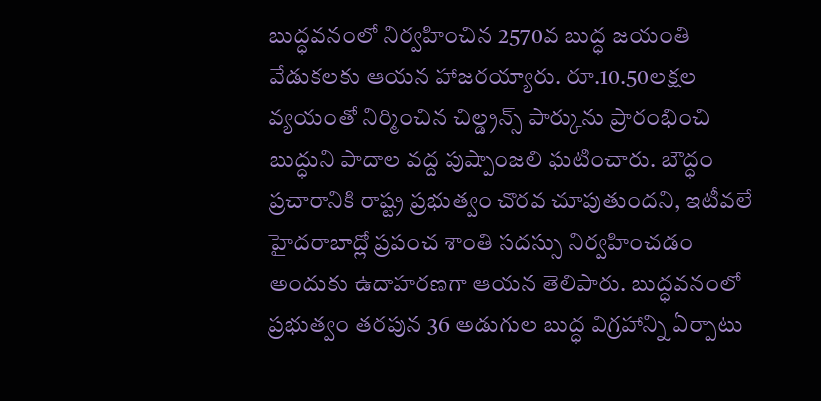బుద్ధవనంలో నిర్వహించిన 2570వ బుద్ధ జయంతి వేడుకలకు ఆయన హాజరయ్యారు. రూ.10.50లక్షల వ్యయంతో నిర్మించిన చిల్డ్రన్స్ పార్కును ప్రారంభించి బుద్ధుని పాదాల వద్ద పుష్పాంజలి ఘటించారు. బౌద్ధం ప్రచారానికి రాష్ట్ర ప్రభుత్వం చొరవ చూపుతుందని, ఇటీవలే హైదరాబాద్లో ప్రపంచ శాంతి సదస్సు నిర్వహించడం అందుకు ఉదాహరణగా ఆయన తెలిపారు. బుద్ధవనంలో ప్రభుత్వం తరపున 36 అడుగుల బుద్ధ విగ్రహాన్ని ఏర్పాటు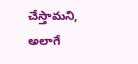చేస్తామని, అలాగే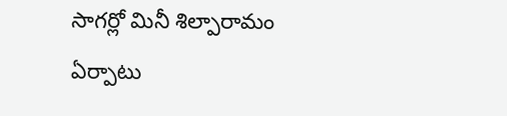సాగర్లో మినీ శిల్పారామం ఏర్పాటు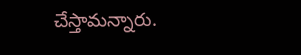చేస్తామన్నారు.